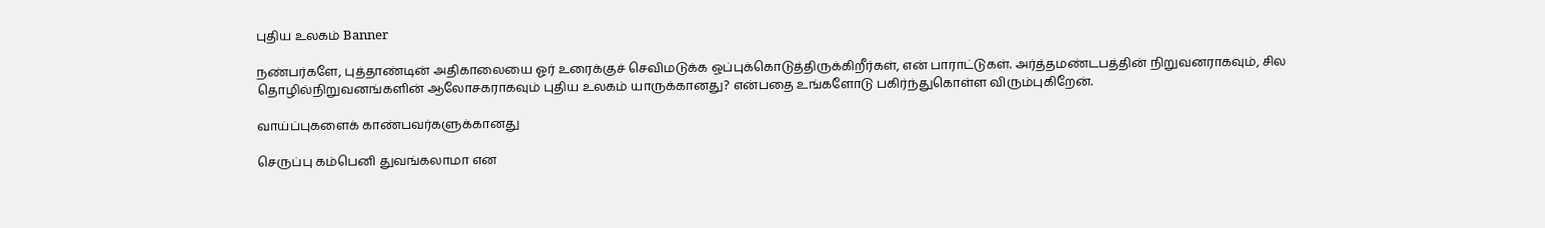புதிய உலகம் Banner

நண்பர்களே, புத்தாண்டின் அதிகாலையை ஓர் உரைக்குச் செவிமடுக்க ஒப்புக்கொடுத்திருக்கிறீர்கள், என் பாராட்டுகள். அர்த்தமண்டபத்தின் நிறுவனராகவும், சில தொழில்நிறுவனங்களின் ஆலோசகராகவும் புதிய உலகம் யாருக்கானது? என்பதை உங்களோடு பகிர்ந்துகொள்ள விரும்புகிறேன்.

வாய்ப்புகளைக் காண்பவர்களுக்கானது

செருப்பு கம்பெனி துவங்கலாமா என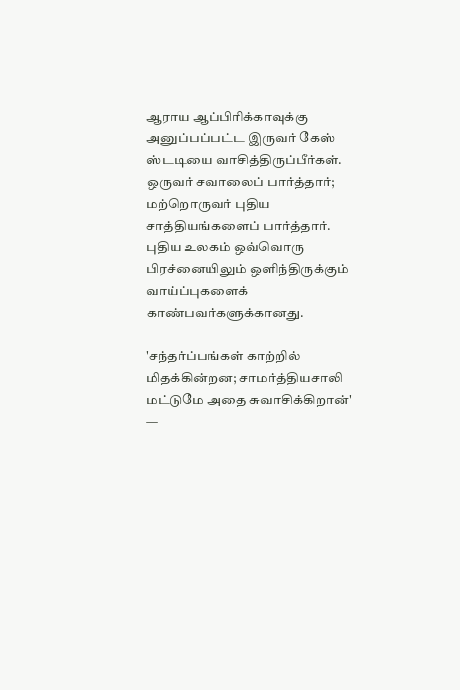ஆராய ஆப்பிரிக்காவுக்கு அனுப்பப்பட்ட இருவர் கேஸ் ஸ்டடியை வாசித்திருப்பீர்கள். ஒருவர் சவாலைப் பார்த்தார்; மற்றொருவர் புதிய சாத்தியங்களைப் பார்த்தார். புதிய உலகம் ஒவ்வொரு பிரச்னையிலும் ஒளிந்திருக்கும் வாய்ப்புகளைக் காண்பவர்களுக்கானது.

'சந்தர்ப்பங்கள் காற்றில் மிதக்கின்றன; சாமர்த்தியசாலி மட்டுமே அதை சுவாசிக்கிறான்' —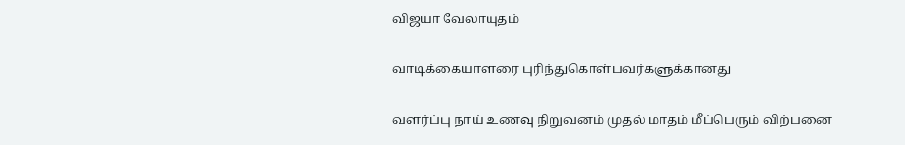விஜயா வேலாயுதம்

வாடிக்கையாளரை புரிந்துகொள்பவர்களுக்கானது

வளர்ப்பு நாய் உணவு நிறுவனம் முதல் மாதம் மீப்பெரும் விற்பனை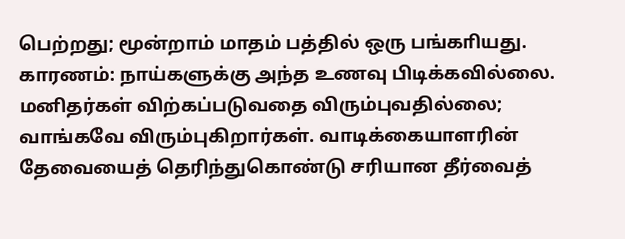பெற்றது; மூன்றாம் மாதம் பத்தில் ஒரு பங்காியது. காரணம்: நாய்களுக்கு அந்த உணவு பிடிக்கவில்லை. மனிதர்கள் விற்கப்படுவதை விரும்புவதில்லை; வாங்கவே விரும்புகிறார்கள். வாடிக்கையாளரின் தேவையைத் தெரிந்துகொண்டு சரியான தீர்வைத்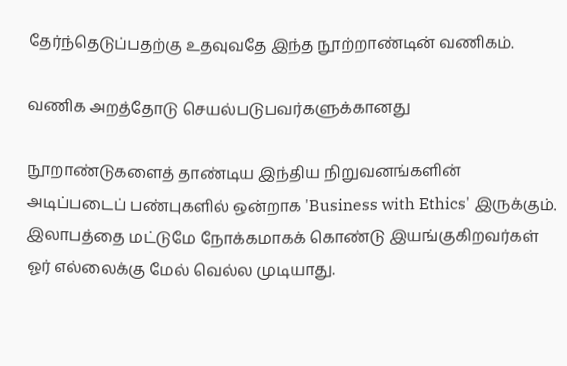தேர்ந்தெடுப்பதற்கு உதவுவதே இந்த நூற்றாண்டின் வணிகம்.

வணிக அறத்தோடு செயல்படுபவர்களுக்கானது

நூறாண்டுகளைத் தாண்டிய இந்திய நிறுவனங்களின் அடிப்படைப் பண்புகளில் ஒன்றாக 'Business with Ethics' இருக்கும். இலாபத்தை மட்டுமே நோக்கமாகக் கொண்டு இயங்குகிறவர்கள் ஓர் எல்லைக்கு மேல் வெல்ல முடியாது.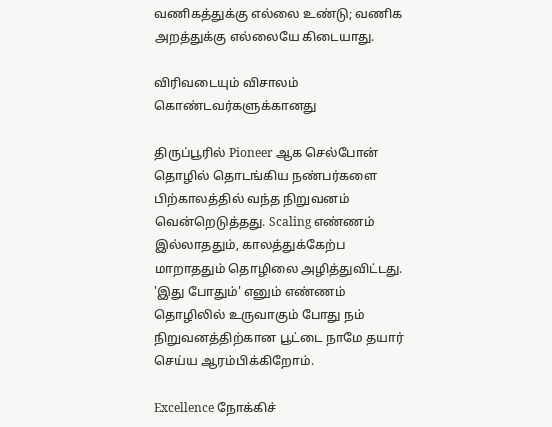வணிகத்துக்கு எல்லை உண்டு; வணிக அறத்துக்கு எல்லையே கிடையாது.

விரிவடையும் விசாலம் கொண்டவர்களுக்கானது

திருப்பூரில் Pioneer ஆக செல்போன் தொழில் தொடங்கிய நண்பர்களை பிற்காலத்தில் வந்த நிறுவனம் வென்றெடுத்தது. Scaling எண்ணம் இல்லாததும், காலத்துக்கேற்ப மாறாததும் தொழிலை அழித்துவிட்டது. 'இது போதும்' எனும் எண்ணம் தொழிலில் உருவாகும் போது நம் நிறுவனத்திற்கான பூட்டை நாமே தயார் செய்ய ஆரம்பிக்கிறோம்.

Excellence நோக்கிச்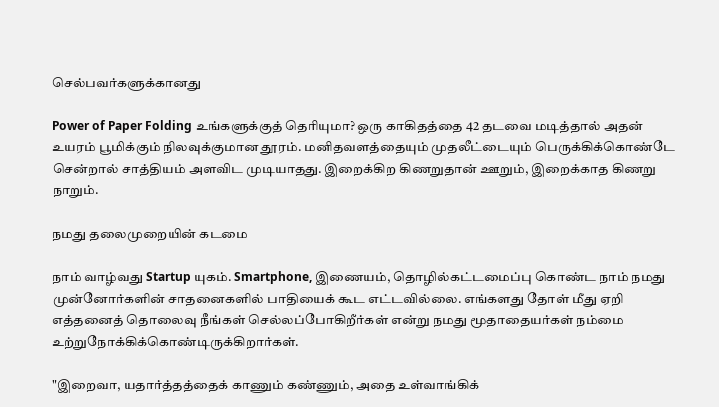செல்பவர்களுக்கானது

Power of Paper Folding உங்களுக்குத் தெரியுமா? ஒரு காகிதத்தை 42 தடவை மடித்தால் அதன் உயரம் பூமிக்கும் நிலவுக்குமான தூரம். மனிதவளத்தையும் முதலீட்டையும் பெருக்கிக்கொண்டே சென்றால் சாத்தியம் அளவிட முடியாதது. இறைக்கிற கிணறுதான் ஊறும், இறைக்காத கிணறு நாறும்.

நமது தலைமுறையின் கடமை

நாம் வாழ்வது Startup யுகம். Smartphone, இணையம், தொழில்கட்டமைப்பு கொண்ட நாம் நமது முன்னோர்களின் சாதனைகளில் பாதியைக் கூட எட்டவில்லை. எங்களது தோள் மீது ஏறி எத்தனைத் தொலைவு நீங்கள் செல்லப்போகிறீர்கள் என்று நமது மூதாதையர்கள் நம்மை உற்றுநோக்கிக்கொண்டிருக்கிறார்கள்.

"இறைவா, யதார்த்தத்தைக் காணும் கண்ணும், அதை உள்வாங்கிக்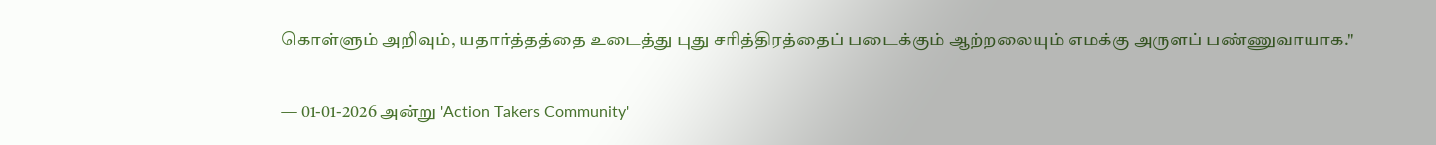கொள்ளும் அறிவும், யதார்த்தத்தை உடைத்து புது சரித்திரத்தைப் படைக்கும் ஆற்றலையும் எமக்கு அருளப் பண்ணுவாயாக."

— 01-01-2026 அன்று 'Action Takers Community'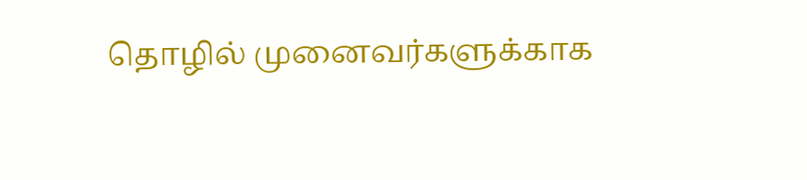தொழில் முனைவர்களுக்காக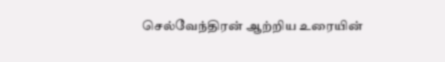செல்வேந்திரன் ஆற்றிய உரையின்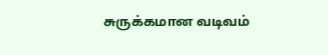சுருக்கமான வடிவம்